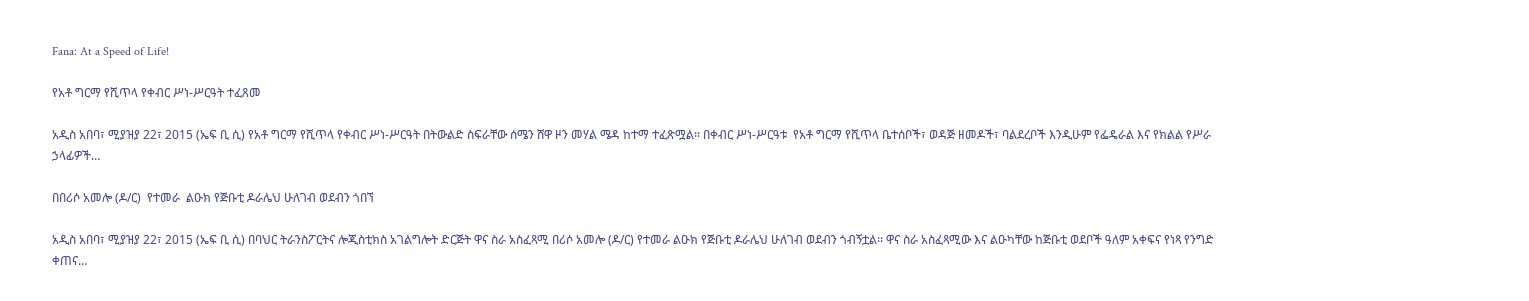Fana: At a Speed of Life!

የአቶ ግርማ የሺጥላ የቀብር ሥነ-ሥርዓት ተፈጸመ

አዲስ አበባ፣ ሚያዝያ 22፣ 2015 (ኤፍ ቢ ሲ) የአቶ ግርማ የሺጥላ የቀብር ሥነ-ሥርዓት በትውልድ ስፍራቸው ሰሜን ሸዋ ዞን መሃል ሜዳ ከተማ ተፈጽሟል፡፡ በቀብር ሥነ-ሥርዓቱ  የአቶ ግርማ የሺጥላ ቤተሰቦች፣ ወዳጅ ዘመዶች፣ ባልደረቦች እንዲሁም የፌዴራል እና የክልል የሥራ ኃላፊዎች…

በበሪሶ አመሎ (ዶ/ር)  የተመራ  ልዑክ የጅቡቲ ዶራሌህ ሁለገብ ወደብን ጎበኘ

አዲስ አበባ፣ ሚያዝያ 22፣ 2015 (ኤፍ ቢ ሲ) በባህር ትራንስፖርትና ሎጂስቲክስ አገልግሎት ድርጅት ዋና ስራ አስፈጻሚ በሪሶ አመሎ (ዶ/ር) የተመራ ልዑክ የጅቡቲ ዶራሌህ ሁለገብ ወደብን ጎብኝቷል፡፡ ዋና ስራ አስፈጻሚው እና ልዑካቸው ከጅቡቲ ወደቦች ዓለም አቀፍና የነጻ የንግድ ቀጠና…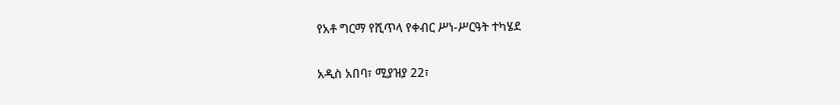የአቶ ግርማ የሺጥላ የቀብር ሥነ-ሥርዓት ተካሄደ

አዲስ አበባ፣ ሚያዝያ 22፣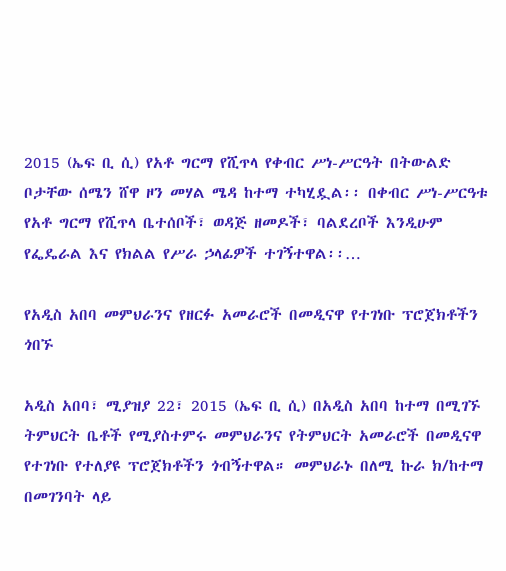2015 (ኤፍ ቢ ሲ) የአቶ ግርማ የሺጥላ የቀብር ሥነ-ሥርዓት በትውልድ ቦታቸው ሰሜን ሸዋ ዞን መሃል ሜዳ ከተማ ተካሂዷል፡፡ በቀብር ሥነ-ሥርዓቱ የአቶ ግርማ የሺጥላ ቤተሰቦች፣ ወዳጅ ዘመዶች፣ ባልደረቦች እንዲሁም የፌዴራል እና የክልል የሥራ ኃላፊዎች ተገኝተዋል፡፡…

የአዲስ አበባ መምህራንና የዘርፉ አመራሮች በመዲናዋ የተገነቡ ፕሮጀክቶችን ጎበኙ

አዲስ አበባ፣ ሚያዝያ 22፣ 2015 (ኤፍ ቢ ሲ) በአዲስ አበባ ከተማ በሚገኙ ትምህርት ቤቶች የሚያስተምሩ መምህራንና የትምህርት አመራሮች በመዲናዋ የተገነቡ የተለያዩ ፕሮጀክቶችን ጎብኝተዋል። መምህራኑ በለሚ ኩራ ክ/ከተማ በመገንባት ላይ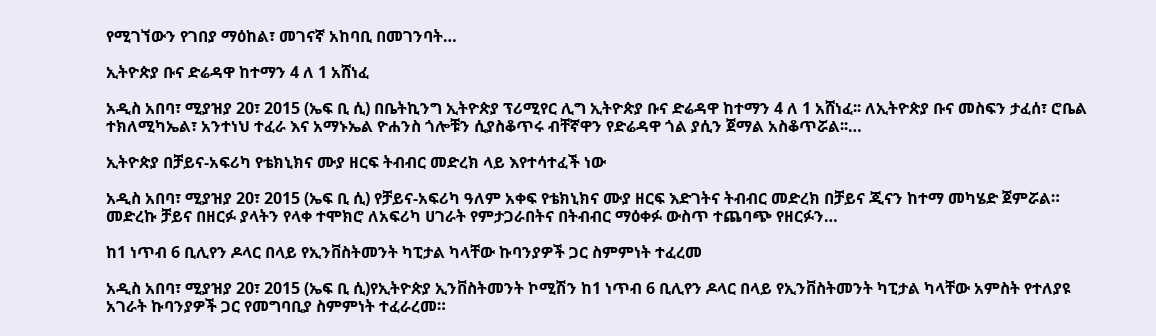የሚገኘውን የገበያ ማዕከል፣ መገናኛ አከባቢ በመገንባት…

ኢትዮጵያ ቡና ድሬዳዋ ከተማን 4 ለ 1 አሸነፈ

አዲስ አበባ፣ ሚያዝያ 20፣ 2015 (ኤፍ ቢ ሲ) በቤትኪንግ ኢትዮጵያ ፕሪሚየር ሊግ ኢትዮጵያ ቡና ድሬዳዋ ከተማን 4 ለ 1 አሸነፈ፡፡ ለኢትዮጵያ ቡና መስፍን ታፈሰ፣ ሮቤል ተክለሚካኤል፣ አንተነህ ተፈራ እና አማኑኤል ዮሐንስ ጎሎቹን ሲያስቆጥሩ ብቸኛዋን የድሬዳዋ ጎል ያሲን ጀማል አስቆጥሯል፡፡…

ኢትዮጵያ በቻይና-አፍሪካ የቴክኒክና ሙያ ዘርፍ ትብብር መድረክ ላይ እየተሳተፈች ነው

አዲስ አበባ፣ ሚያዝያ 20፣ 2015 (ኤፍ ቢ ሲ) የቻይና-አፍሪካ ዓለም አቀፍ የቴክኒክና ሙያ ዘርፍ እድገትና ትብብር መድረክ በቻይና ጂናን ከተማ መካሄድ ጀምሯል። መድረኩ ቻይና በዘርፉ ያላትን የላቀ ተሞክሮ ለአፍሪካ ሀገራት የምታጋራበትና በትብብር ማዕቀፉ ውስጥ ተጨባጭ የዘርፉን…

ከ1 ነጥብ 6 ቢሊየን ዶላር በላይ የኢንቨስትመንት ካፒታል ካላቸው ኩባንያዎች ጋር ስምምነት ተፈረመ

አዲስ አበባ፣ ሚያዝያ 20፣ 2015 (ኤፍ ቢ ሲ)የኢትዮጵያ ኢንቨስትመንት ኮሚሽን ከ1 ነጥብ 6 ቢሊየን ዶላር በላይ የኢንቨስትመንት ካፒታል ካላቸው አምስት የተለያዩ አገራት ኩባንያዎች ጋር የመግባቢያ ስምምነት ተፈራረመ።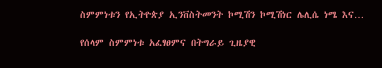ስምምነቱን የኢትዮጵያ ኢንቨስትመንት ኮሚሽን ኮሚሽነር ሌሊሴ ነሜ እና…

የሰላም ስምምነቱ አፈፃፀምና በትግራይ ጊዜያዊ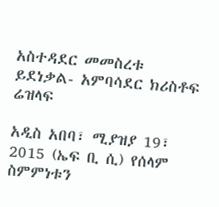አስተዳደር መመስረቱ ይደነቃል- አምባሳደር ክሪስቶፍ ሬዝላፍ

አዲስ አበባ፣ ሚያዝያ 19፣ 2015 (ኤፍ ቢ ሲ) የሰላም ስምምነቱን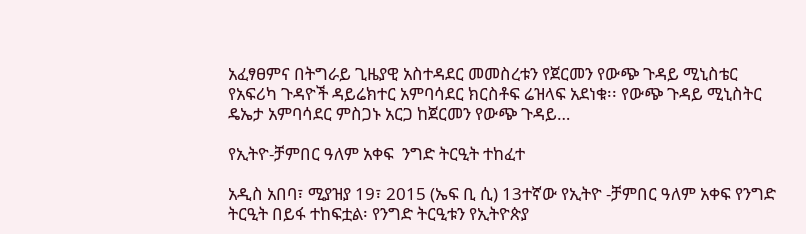አፈፃፀምና በትግራይ ጊዜያዊ አስተዳደር መመስረቱን የጀርመን የውጭ ጉዳይ ሚኒስቴር የአፍሪካ ጉዳዮች ዳይሬክተር አምባሳደር ክርስቶፍ ሬዝላፍ አደነቁ፡፡ የውጭ ጉዳይ ሚኒስትር ዴኤታ አምባሳደር ምስጋኑ አርጋ ከጀርመን የውጭ ጉዳይ…

የኢትዮ-ቻምበር ዓለም አቀፍ  ንግድ ትርዒት ተከፈተ

አዲስ አበባ፣ ሚያዝያ 19፣ 2015 (ኤፍ ቢ ሲ) 13ተኛው የኢትዮ -ቻምበር ዓለም አቀፍ የንግድ ትርዒት በይፋ ተከፍቷል፡ የንግድ ትርዒቱን የኢትዮጵያ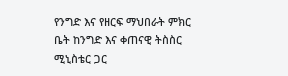የንግድ እና የዘርፍ ማህበራት ምክር ቤት ከንግድ እና ቀጠናዊ ትስስር ሚኒስቴር ጋር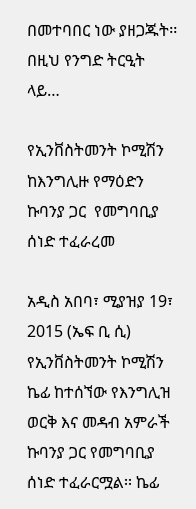በመተባበር ነው ያዘጋጁት፡፡ በዚህ የንግድ ትርዒት ላይ…

የኢንቨስትመንት ኮሚሽን ከእንግሊዙ የማዕድን ኩባንያ ጋር  የመግባቢያ ሰነድ ተፈራረመ

አዲስ አበባ፣ ሚያዝያ 19፣ 2015 (ኤፍ ቢ ሲ) የኢንቨስትመንት ኮሚሽን ኬፊ ከተሰኘው የእንግሊዝ ወርቅ እና መዳብ አምራች ኩባንያ ጋር የመግባቢያ ሰነድ ተፈራርሟል፡፡ ኬፊ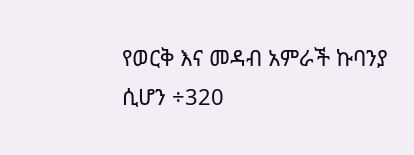የወርቅ እና መዳብ አምራች ኩባንያ ሲሆን ÷320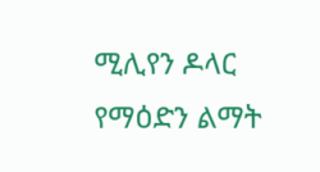ሚሊየን ዶላር የማዕድን ልማት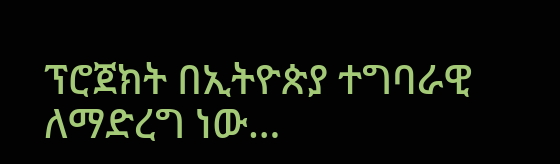ፕሮጀክት በኢትዮጵያ ተግባራዊ ለማድረግ ነው…